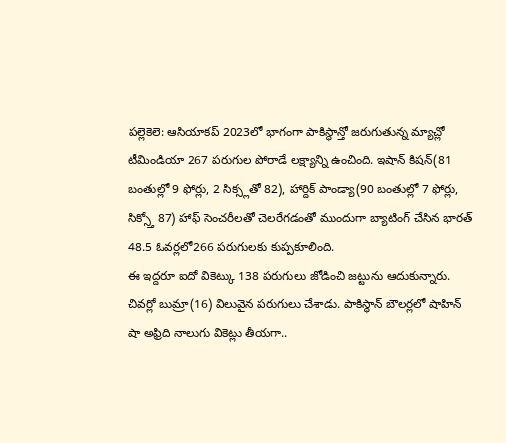పల్లెకెలె: ఆసియాకప్ 2023లో భాగంగా పాకిస్థాన్తో జరుగుతున్న మ్యాచ్లో టీమిండియా 267 పరుగుల పోరాడే లక్ష్యాన్ని ఉంచింది. ఇషాన్ కిషన్(81 బంతుల్లో 9 ఫోర్లు, 2 సిక్స్లతో 82), హార్దిక్ పాండ్యా(90 బంతుల్లో 7 ఫోర్లు, సిక్స్తో 87) హాఫ్ సెంచరీలతో చెలరేగడంతో ముందుగా బ్యాటింగ్ చేసిన భారత్ 48.5 ఓవర్లలో266 పరుగులకు కుప్పకూలింది.
ఈ ఇద్దరూ ఐదో వికెట్కు 138 పరుగులు జోడించి జట్టును ఆదుకున్నారు. చివర్లో బుమ్రా(16) విలువైన పరుగులు చేశాడు. పాకిస్థాన్ బౌలర్లలో షాహిన్ షా అఫ్రిది నాలుగు వికెట్లు తీయగా..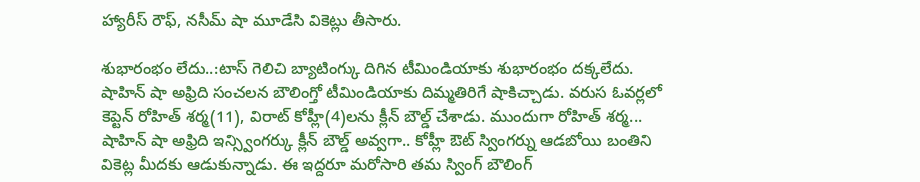హ్యారీస్ రౌఫ్, నసీమ్ షా మూడేసి వికెట్లు తీసారు.

శుభారంభం లేదు..:టాస్ గెలిచి బ్యాటింగ్కు దిగిన టీమిండియాకు శుభారంభం దక్కలేదు. షాహిన్ షా అఫ్రిది సంచలన బౌలింగ్తో టీమిండియాకు దిమ్మతిరిగే షాకిచ్చాడు. వరుస ఓవర్లలో కెప్టెన్ రోహిత్ శర్మ(11), విరాట్ కోహ్లీ(4)లను క్లీన్ బౌల్డ్ చేశాడు. ముందుగా రోహిత్ శర్మ... షాహిన్ షా అఫ్రిది ఇన్స్వింగర్కు క్లీన్ బౌల్డ్ అవ్వగా.. కోహ్లీ ఔట్ స్వింగర్ను ఆడబోయి బంతిని వికెట్ల మీదకు ఆడుకున్నాడు. ఈ ఇద్దరూ మరోసారి తమ స్వింగ్ బౌలింగ్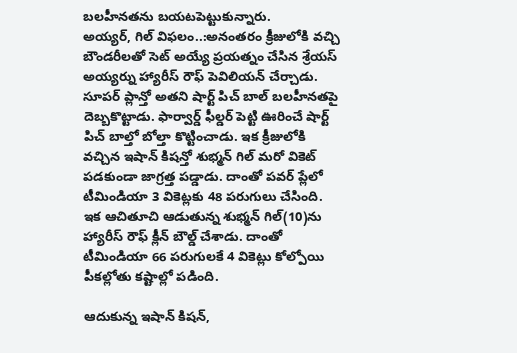బలహీనతను బయటపెట్టుకున్నారు.
అయ్యర్, గిల్ విఫలం..:అనంతరం క్రీజులోకి వచ్చి బౌండరీలతో సెట్ అయ్యే ప్రయత్నం చేసిన శ్రేయస్ అయ్యర్ను హ్యారీస్ రౌఫ్ పెవిలియన్ చేర్చాడు. సూపర్ ప్లాన్తో అతని షార్ట్ పిచ్ బాల్ బలహీనతపై దెబ్బకొట్టాడు. ఫార్వార్డ్ ఫీల్డర్ పెట్టి ఊరించే షార్ట్ పిచ్ బాల్తో బోల్తా కొట్టించాడు. ఇక క్రీజులోకి వచ్చిన ఇషాన్ కిషన్తో శుభ్మన్ గిల్ మరో వికెట్ పడకుండా జాగ్రత్త పడ్డాడు. దాంతో పవర్ ప్లేలో టీమిండియా 3 వికెట్లకు 48 పరుగులు చేసింది.
ఇక ఆచితూచి ఆడుతున్న శుభ్మన్ గిల్(10)ను హ్యారీస్ రౌఫ్ క్లీన్ బౌల్డ్ చేశాడు. దాంతో టీమిండియా 66 పరుగులకే 4 వికెట్లు కోల్పోయి పీకల్లోతు కష్టాల్లో పడింది.

ఆదుకున్న ఇషాన్ కిషన్,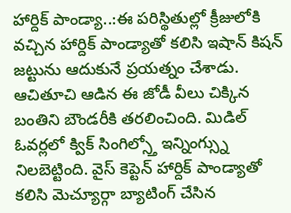హార్దిక్ పాండ్యా..:ఈ పరిస్థితుల్లో క్రీజులోకి వచ్చిన హార్దిక్ పాండ్యాతో కలిసి ఇషాన్ కిషన్ జట్టును ఆదుకునే ప్రయత్నం చేశాడు. ఆచితూచి ఆడిన ఈ జోడీ వీలు చిక్కిన బంతిని బౌండరీకి తరలించింది. మిడిల్ ఓవర్లలో క్విక్ సింగిల్స్తో ఇన్నింగ్స్ను నిలబెట్టింది. వైస్ కెప్టెన్ హార్దిక్ పాండ్యాతో కలిసి మెచ్యూర్గా బ్యాటింగ్ చేసిన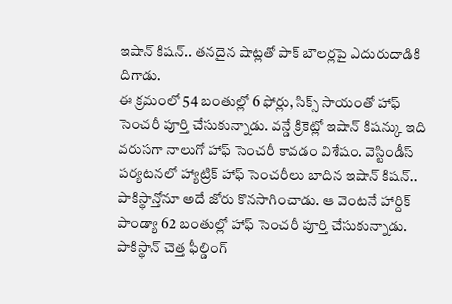ఇషాన్ కిషన్.. తనదైన షాట్లతో పాక్ బౌలర్లపై ఎదురుదాడికి దిగాడు.
ఈ క్రమంలో 54 బంతుల్లో 6 ఫోర్లు, సిక్స్ సాయంతో హాఫ్ సెంచరీ పూర్తి చేసుకున్నాడు. వన్డే క్రికెట్లో ఇషాన్ కిషన్కు ఇది వరుసగా నాలుగో హాఫ్ సెంచరీ కావడం విశేషం. వెస్టిండీస్ పర్యటనలో హ్యాట్రిక్ హాఫ్ సెంచరీలు బాదిన ఇషాన్ కిషన్.. పాకిస్థాన్తోనూ అదే జోరు కొనసాగించాడు. ఆ వెంటనే హార్దిక్ పాండ్యా 62 బంతుల్లో హాఫ్ సెంచరీ పూర్తి చేసుకున్నాడు. పాకిస్థాన్ చెత్త ఫీల్డింగ్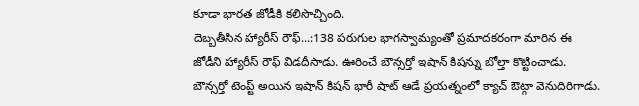కూడా భారత జోడీకి కలిసొచ్చింది.
దెబ్బతీసిన హ్యారీస్ రౌఫ్...:138 పరుగుల భాగస్వామ్యంతో ప్రమాదకరంగా మారిన ఈ జోడీని హ్యారీస్ రౌఫ్ విడదీసాడు. ఊరించే బౌన్సర్తో ఇషాన్ కిషన్ను బోల్తా కొట్టించాడు. బౌన్సర్తో టెంప్ట్ అయిన ఇషాన్ కిషన్ భారీ షాట్ ఆడే ప్రయత్నంలో క్యాచ్ ఔట్గా వెనుదిరిగాడు.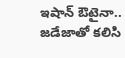ఇషాన్ ఔటైనా.. జడేజాతో కలిసి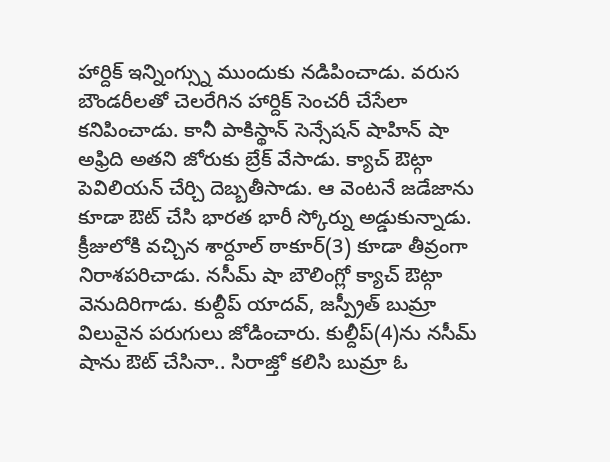హార్దిక్ ఇన్నింగ్స్ను ముందుకు నడిపించాడు. వరుస బౌండరీలతో చెలరేగిన హార్దిక్ సెంచరీ చేసేలా కనిపించాడు. కానీ పాకిస్థాన్ సెన్సేషన్ షాహిన్ షా అఫ్రిది అతని జోరుకు బ్రేక్ వేసాడు. క్యాచ్ ఔట్గా పెవిలియన్ చేర్చి దెబ్బతీసాడు. ఆ వెంటనే జడేజాను కూడా ఔట్ చేసి భారత భారీ స్కోర్ను అడ్డుకున్నాడు.
క్రీజులోకి వచ్చిన శార్దూల్ ఠాకూర్(3) కూడా తీవ్రంగా నిరాశపరిచాడు. నసీమ్ షా బౌలింగ్లో క్యాచ్ ఔట్గా వెనుదిరిగాడు. కుల్దీప్ యాదవ్, జస్ప్రీత్ బుమ్రా విలువైన పరుగులు జోడించారు. కుల్దీప్(4)ను నసీమ్ షాను ఔట్ చేసినా.. సిరాజ్తో కలిసి బుమ్రా ఓ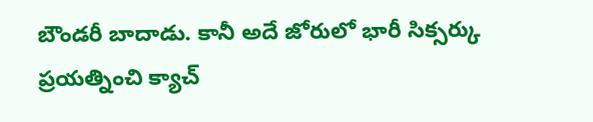బౌండరీ బాదాడు. కానీ అదే జోరులో భారీ సిక్సర్కు ప్రయత్నించి క్యాచ్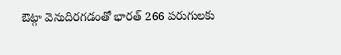ఔట్గా వెనుదిరగడంతో భారత్ 266 పరుగులకు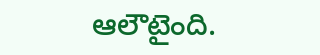ఆలౌటైంది.